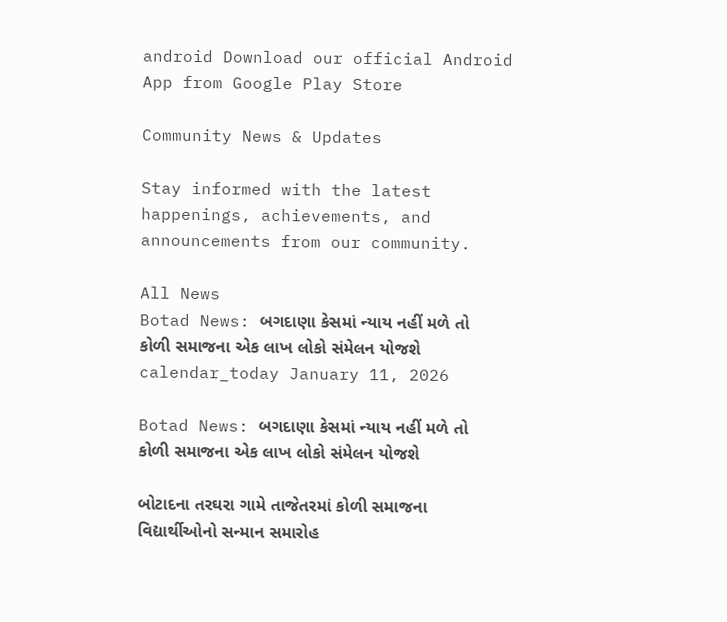android Download our official Android App from Google Play Store

Community News & Updates

Stay informed with the latest happenings, achievements, and announcements from our community.

All News
Botad News: બગદાણા કેસમાં ન્યાય નહીં મળે તો કોળી સમાજના એક લાખ લોકો સંમેલન યોજશે
calendar_today January 11, 2026

Botad News: બગદાણા કેસમાં ન્યાય નહીં મળે તો કોળી સમાજના એક લાખ લોકો સંમેલન યોજશે

બોટાદના તરઘરા ગામે તાજેતરમાં કોળી સમાજના વિદ્યાર્થીઓનો સન્માન સમારોહ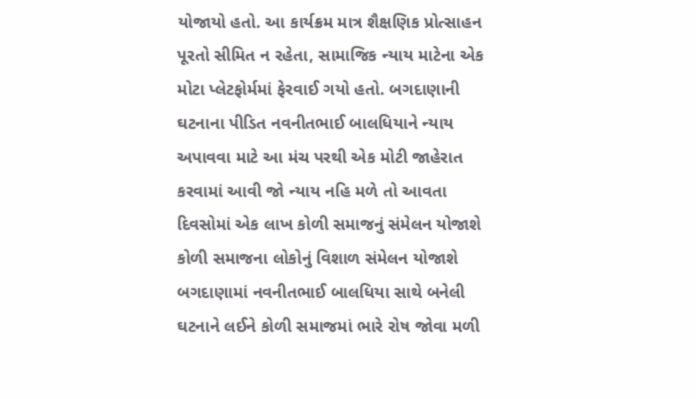યોજાયો હતો. આ કાર્યક્રમ માત્ર શૈક્ષણિક પ્રોત્સાહન પૂરતો સીમિત ન રહેતા, સામાજિક ન્યાય માટેના એક મોટા પ્લેટફોર્મમાં ફેરવાઈ ગયો હતો. બગદાણાની ઘટનાના પીડિત નવનીતભાઈ બાલધિયાને ન્યાય અપાવવા માટે આ મંચ પરથી એક મોટી જાહેરાત કરવામાં આવી જો ન્યાય નહિ મળે તો આવતા દિવસોમાં એક લાખ કોળી સમાજનું સંમેલન યોજાશે કોળી સમાજના લોકોનું વિશાળ સંમેલન યોજાશે બગદાણામાં નવનીતભાઈ બાલધિયા સાથે બનેલી ઘટનાને લઈને કોળી સમાજમાં ભારે રોષ જોવા મળી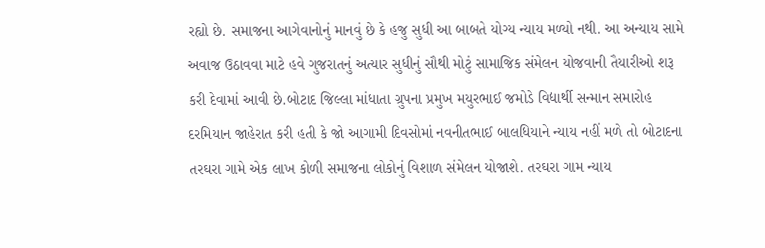રહ્યો છે. સમાજના આગેવાનોનું માનવું છે કે હજુ સુધી આ બાબતે યોગ્ય ન્યાય મળ્યો નથી. આ અન્યાય સામે અવાજ ઉઠાવવા માટે હવે ગુજરાતનું અત્યાર સુધીનું સૌથી મોટું સામાજિક સંમેલન યોજવાની તૈયારીઓ શરૂ કરી દેવામાં આવી છે.બોટાદ જિલ્લા માંધાતા ગ્રુપના પ્રમુખ મયુરભાઈ જમોડે વિદ્યાર્થી સન્માન સમારોહ દરમિયાન જાહેરાત કરી હતી કે જો આગામી દિવસોમાં નવનીતભાઈ બાલધિયાને ન્યાય નહીં મળે તો બોટાદના તરઘરા ગામે એક લાખ કોળી સમાજના લોકોનું વિશાળ સંમેલન યોજાશે. તરઘરા ગામ ન્યાય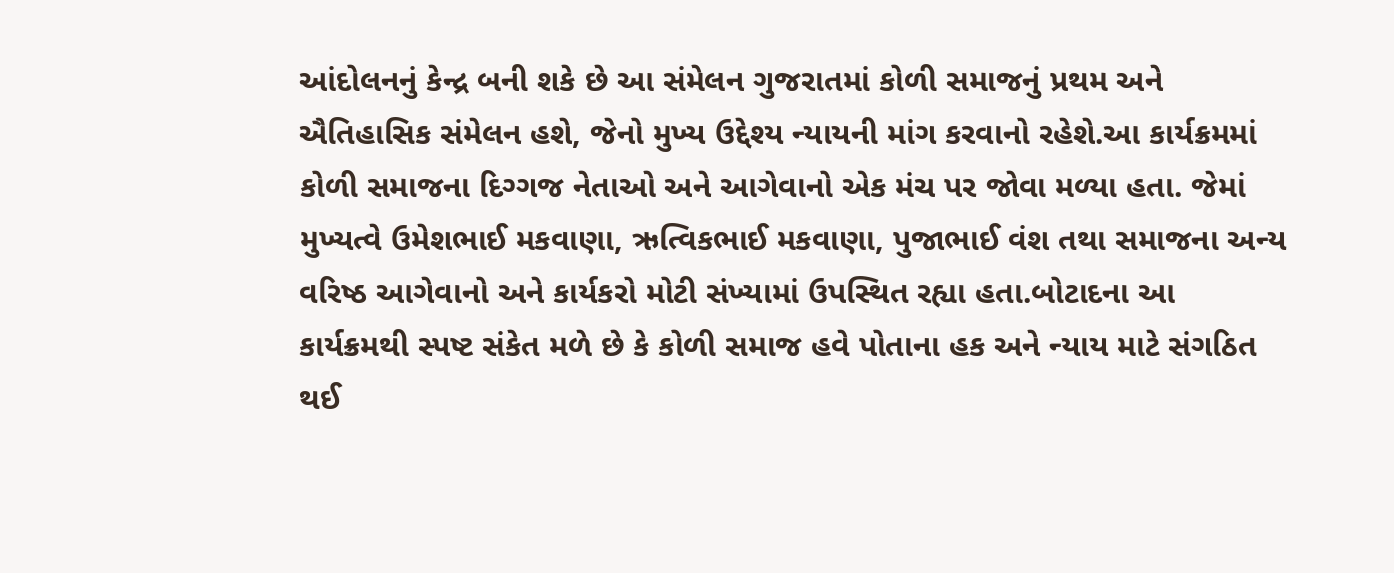આંદોલનનું કેન્દ્ર બની શકે છે આ સંમેલન ગુજરાતમાં કોળી સમાજનું પ્રથમ અને ઐતિહાસિક સંમેલન હશે, જેનો મુખ્ય ઉદ્દેશ્ય ન્યાયની માંગ કરવાનો રહેશે.આ કાર્યક્રમમાં કોળી સમાજના દિગ્ગજ નેતાઓ અને આગેવાનો એક મંચ પર જોવા મળ્યા હતા. જેમાં મુખ્યત્વે ઉમેશભાઈ મકવાણા, ઋત્વિકભાઈ મકવાણા, પુજાભાઈ વંશ તથા સમાજના અન્ય વરિષ્ઠ આગેવાનો અને કાર્યકરો મોટી સંખ્યામાં ઉપસ્થિત રહ્યા હતા.બોટાદના આ કાર્યક્રમથી સ્પષ્ટ સંકેત મળે છે કે કોળી સમાજ હવે પોતાના હક અને ન્યાય માટે સંગઠિત થઈ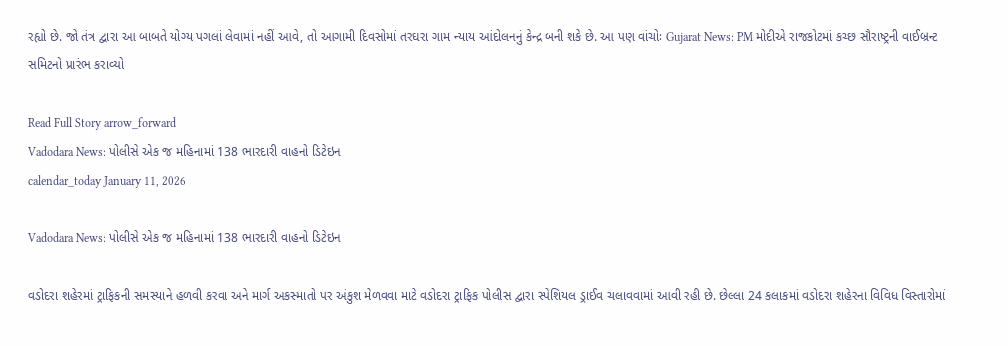રહ્યો છે. જો તંત્ર દ્વારા આ બાબતે યોગ્ય પગલાં લેવામાં નહીં આવે, તો આગામી દિવસોમાં તરઘરા ગામ ન્યાય આંદોલનનું કેન્દ્ર બની શકે છે. આ પણ વાંચોઃ Gujarat News: PM મોદીએ રાજકોટમાં કચ્છ સૌરાષ્ટ્રની વાઈબ્રન્ટ સમિટનો પ્રારંભ કરાવ્યો

Read Full Story arrow_forward
Vadodara News: પોલીસે એક જ મહિનામાં 138 ભારદારી વાહનો ડિટેઇન
calendar_today January 11, 2026

Vadodara News: પોલીસે એક જ મહિનામાં 138 ભારદારી વાહનો ડિટેઇન

વડોદરા શહેરમાં ટ્રાફિકની સમસ્યાને હળવી કરવા અને માર્ગ અકસ્માતો પર અંકુશ મેળવવા માટે વડોદરા ટ્રાફિક પોલીસ દ્વારા સ્પેશિયલ ડ્રાઈવ ચલાવવામાં આવી રહી છે. છેલ્લા 24 કલાકમાં વડોદરા શહેરના વિવિધ વિસ્તારોમાં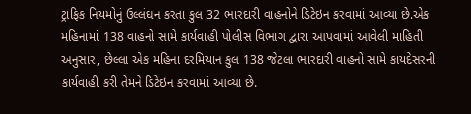ટ્રાફિક નિયમોનું ઉલ્લંઘન કરતા કુલ 32 ભારદારી વાહનોને ડિટેઇન કરવામાં આવ્યા છે.એક મહિનામાં 138 વાહનો સામે કાર્યવાહી પોલીસ વિભાગ દ્વારા આપવામાં આવેલી માહિતી અનુસાર, છેલ્લા એક મહિના દરમિયાન કુલ 138 જેટલા ભારદારી વાહનો સામે કાયદેસરની કાર્યવાહી કરી તેમને ડિટેઇન કરવામાં આવ્યા છે.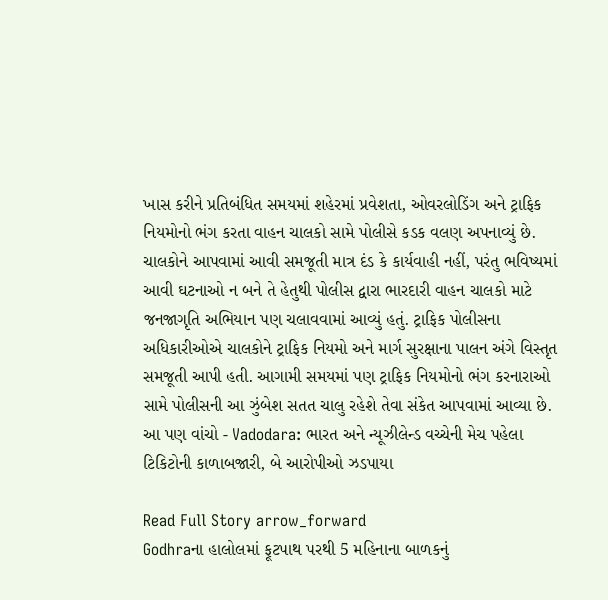ખાસ કરીને પ્રતિબંધિત સમયમાં શહેરમાં પ્રવેશતા, ઓવરલોડિંગ અને ટ્રાફિક નિયમોનો ભંગ કરતા વાહન ચાલકો સામે પોલીસે કડક વલણ અપનાવ્યું છે. ચાલકોને આપવામાં આવી સમજૂતી માત્ર દંડ કે કાર્યવાહી નહીં, પરંતુ ભવિષ્યમાં આવી ઘટનાઓ ન બને તે હેતુથી પોલીસ દ્વારા ભારદારી વાહન ચાલકો માટે જનજાગૃતિ અભિયાન પણ ચલાવવામાં આવ્યું હતું. ટ્રાફિક પોલીસના અધિકારીઓએ ચાલકોને ટ્રાફિક નિયમો અને માર્ગ સુરક્ષાના પાલન અંગે વિસ્તૃત સમજૂતી આપી હતી. આગામી સમયમાં પણ ટ્રાફિક નિયમોનો ભંગ કરનારાઓ સામે પોલીસની આ ઝુંબેશ સતત ચાલુ રહેશે તેવા સંકેત આપવામાં આવ્યા છે. આ પણ વાંચો - Vadodara: ભારત અને ન્યૂઝીલેન્ડ વચ્ચેની મેચ પહેલા ટિકિટોની કાળાબજારી, બે આરોપીઓ ઝડપાયા

Read Full Story arrow_forward
Godhraના હાલોલમાં ફૂટપાથ પરથી 5 મહિનાના બાળકનું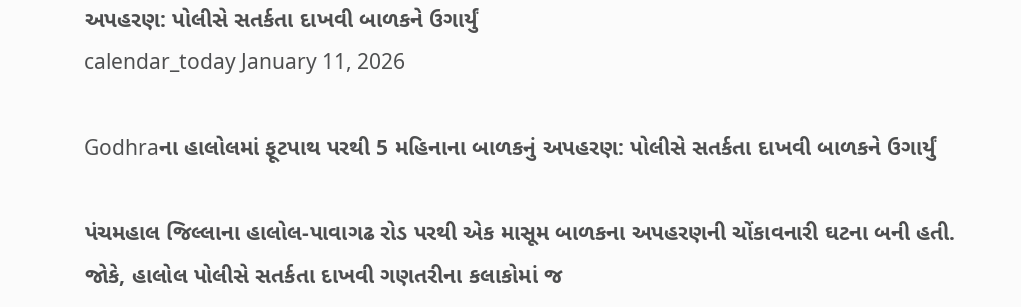અપહરણ: પોલીસે સતર્કતા દાખવી બાળકને ઉગાર્યું
calendar_today January 11, 2026

Godhraના હાલોલમાં ફૂટપાથ પરથી 5 મહિનાના બાળકનું અપહરણ: પોલીસે સતર્કતા દાખવી બાળકને ઉગાર્યું

પંચમહાલ જિલ્લાના હાલોલ-પાવાગઢ રોડ પરથી એક માસૂમ બાળકના અપહરણની ચોંકાવનારી ઘટના બની હતી. જોકે, હાલોલ પોલીસે સતર્કતા દાખવી ગણતરીના કલાકોમાં જ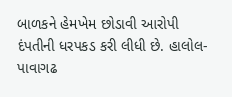બાળકને હેમખેમ છોડાવી આરોપી દંપતીની ધરપકડ કરી લીધી છે. હાલોલ-પાવાગઢ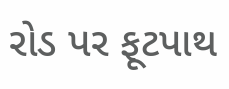રોડ પર ફૂટપાથ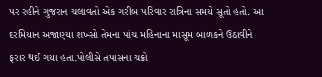પર રહીને ગુજરાન ચલાવતો એક ગરીબ પરિવાર રાત્રિના સમયે સૂતો હતો. આ દરમિયાન અજાણ્યા શખ્સો તેમના પાંચ મહિનાના માસૂમ બાળકને ઉઠાવીને ફરાર થઈ ગયા હતા.પોલીસે તપાસના ચક્રો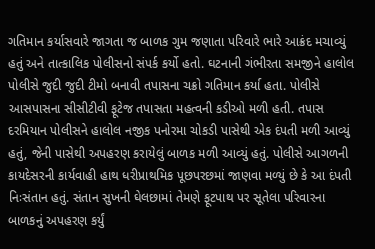ગતિમાન કર્યાસવારે જાગતા જ બાળક ગુમ જણાતા પરિવારે ભારે આક્રંદ મચાવ્યું હતું અને તાત્કાલિક પોલીસનો સંપર્ક કર્યો હતો. ઘટનાની ગંભીરતા સમજીને હાલોલ પોલીસે જુદી જુદી ટીમો બનાવી તપાસના ચક્રો ગતિમાન કર્યા હતા. પોલીસે આસપાસના સીસીટીવી ફૂટેજ તપાસતા મહત્વની કડીઓ મળી હતી. તપાસ દરમિયાન પોલીસને હાલોલ નજીક પનોરમા ચોકડી પાસેથી એક દંપતી મળી આવ્યું હતું, જેની પાસેથી અપહરણ કરાયેલું બાળક મળી આવ્યું હતું. પોલીસે આગળની કાયદેસરની કાર્યવાહી હાથ ધરીપ્રાથમિક પૂછપરછમાં જાણવા મળ્યું છે કે આ દંપતી નિઃસંતાન હતું. સંતાન સુખની ઘેલછામાં તેમણે ફૂટપાથ પર સૂતેલા પરિવારના બાળકનું અપહરણ કર્યું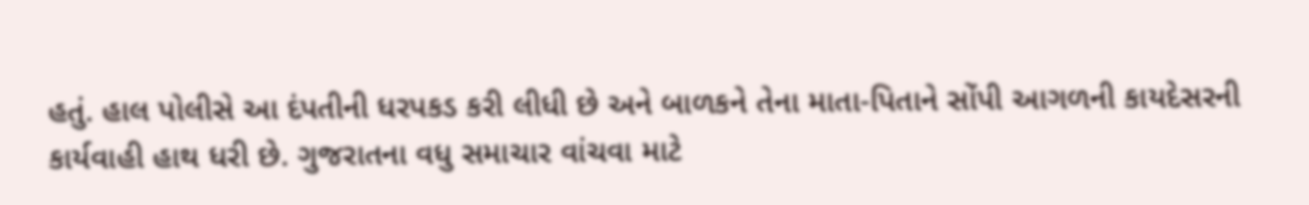હતું. હાલ પોલીસે આ દંપતીની ધરપકડ કરી લીધી છે અને બાળકને તેના માતા-પિતાને સોંપી આગળની કાયદેસરની કાર્યવાહી હાથ ધરી છે. ગુજરાતના વધુ સમાચાર વાંચવા માટે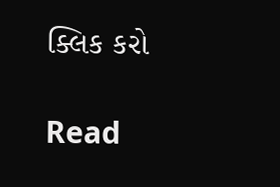ક્લિક કરો

Read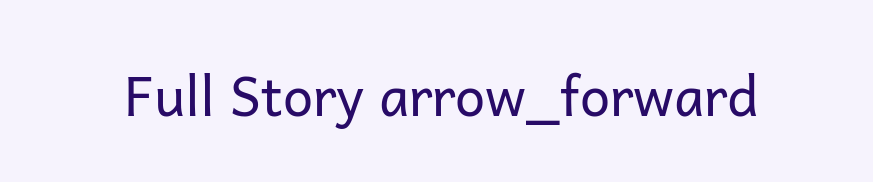Full Story arrow_forward